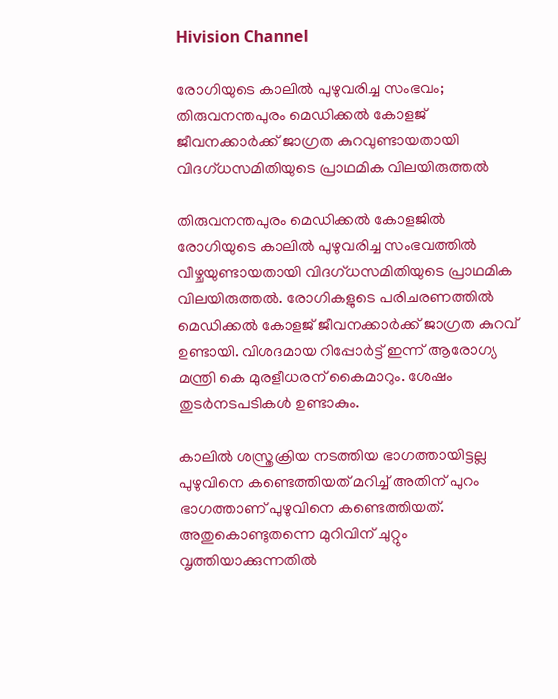Hivision Channel

രോഗിയുടെ കാലില്‍ പുഴുവരിച്ച സംഭവം; തിരുവനന്തപുരം മെഡിക്കല്‍ കോളജ് ജീവനക്കാര്‍ക്ക് ജാഗ്രത കുറവുണ്ടായതായി വിദഗ്ധസമിതിയുടെ പ്രാഥമിക വിലയിരുത്തല്‍

തിരുവനന്തപുരം മെഡിക്കല്‍ കോളജില്‍ രോഗിയുടെ കാലില്‍ പുഴുവരിച്ച സംഭവത്തില്‍ വീഴ്ചയുണ്ടായതായി വിദഗ്ധസമിതിയുടെ പ്രാഥമിക വിലയിരുത്തല്‍. രോഗികളുടെ പരിചരണത്തില്‍ മെഡിക്കല്‍ കോളജ് ജീവനക്കാര്‍ക്ക് ജാഗ്രത കുറവ് ഉണ്ടായി. വിശദമായ റിപ്പോര്‍ട്ട് ഇന്ന് ആരോഗ്യ മന്ത്രി കെ മുരളീധരന് കൈമാറും. ശേഷം തുടര്‍നടപടികള്‍ ഉണ്ടാകും.

കാലില്‍ ശസ്ത്രക്രിയ നടത്തിയ ഭാഗത്തായിട്ടല്ല പുഴുവിനെ കണ്ടെത്തിയത് മറിച്ച് അതിന് പുറം ഭാഗത്താണ് പുഴുവിനെ കണ്ടെത്തിയത്. അതുകൊണ്ടുതന്നെ മുറിവിന് ചുറ്റും വൃത്തിയാക്കുന്നതില്‍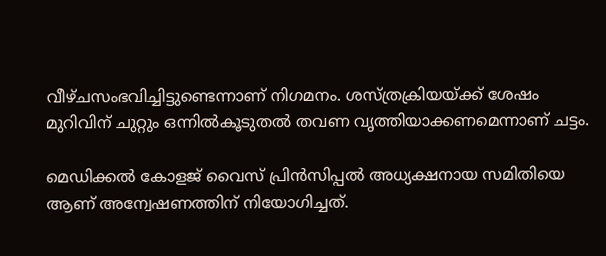വീഴ്ചസംഭവിച്ചിട്ടുണ്ടെന്നാണ് നിഗമനം. ശസ്ത്രക്രിയയ്ക്ക് ശേഷം മുറിവിന് ചുറ്റും ഒന്നില്‍കൂടുതല്‍ തവണ വൃത്തിയാക്കണമെന്നാണ് ചട്ടം.

മെഡിക്കല്‍ കോളജ് വൈസ് പ്രിന്‍സിപ്പല്‍ അധ്യക്ഷനായ സമിതിയെ ആണ് അന്വേഷണത്തിന് നിയോഗിച്ചത്.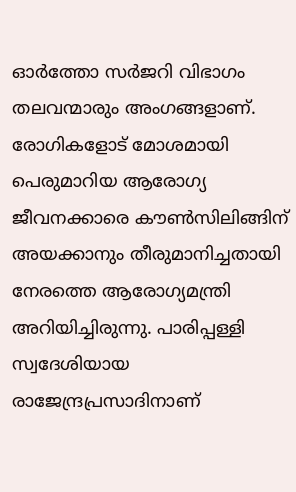ഓര്‍ത്തോ സര്‍ജറി വിഭാഗം തലവന്മാരും അംഗങ്ങളാണ്. രോഗികളോട് മോശമായി പെരുമാറിയ ആരോഗ്യ ജീവനക്കാരെ കൗണ്‍സിലിങ്ങിന് അയക്കാനും തീരുമാനിച്ചതായി നേരത്തെ ആരോഗ്യമന്ത്രി അറിയിച്ചിരുന്നു. പാരിപ്പള്ളി സ്വദേശിയായ രാജേന്ദ്രപ്രസാദിനാണ്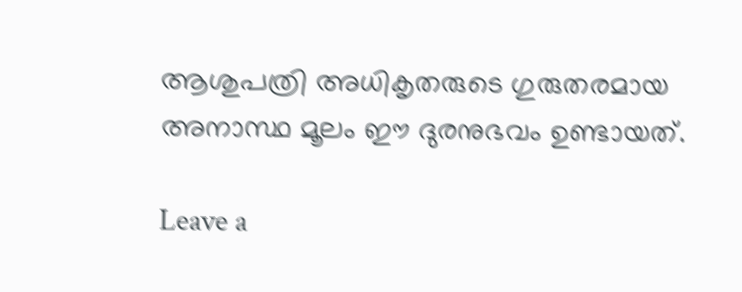ആശുപത്രി അധികൃതരുടെ ഗുരുതരമായ അനാസ്ഥ മൂലം ഈ ദുരനുഭവം ഉണ്ടായത്.

Leave a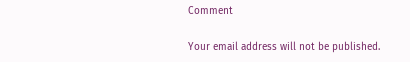Comment

Your email address will not be published.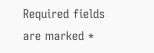Required fields are marked *